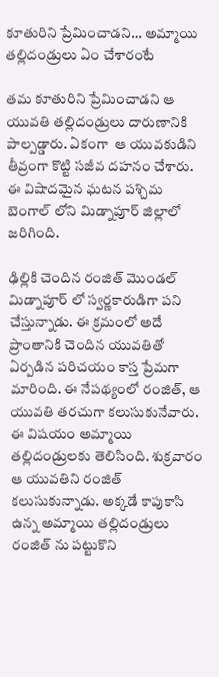కూతురిని ప్రేమించాడని… అమ్మాయి తల్లిదండ్రులు ఏం చేశారంటే

తమ కూతురిని ప్రేమించాడని ఆ యువతి తల్లిదండ్రులు దారుణానికి పాల్పడ్డారు. ఏకంగా  ఆ యువకుడిని తీవ్రంగా కొట్టి సజీవ దహనం చేశారు. ఈ విషాదమైన ఘటన పశ్చిమ బెంగాల్ లోని మిడ్నాపూర్ జిల్లాలో జరిగింది.

ఢిల్లికి చెందిన రంజిత్ మొండల్ మిడ్నాపూర్ లో స్వర్ణకారుడిగా పని చేస్తున్నాడు. ఈ క్రమంలో అదే ప్రాంతానికి చెందిన యువతితో ఏర్పడిన పరిచయం కాస్త ప్రేమగా మారింది. ఈ నేపథ్యంలో రంజిత్, ఆ యువతి తరచుగా కలుసుకునేవారు. ఈ విషయం అమ్మాయి తల్లిదండ్రులకు తెలిసింది. శుక్రవారం ఆ యువతిని రంజిత్ కలుసుకున్నాడు. అక్కడే కాపుకాసి ఉన్న అమ్మాయి తల్లిదండ్రులు రంజిత్ ను పట్టుకొని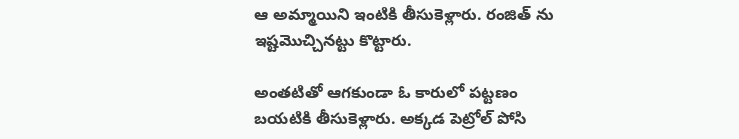ఆ అమ్మాయిని ఇంటికి తీసుకెళ్లారు. రంజిత్ ను ఇష్టమొచ్చినట్టు కొట్టారు.

అంతటితో ఆగకుండా ఓ కారులో పట్టణం బయటికి తీసుకెళ్లారు. అక్కడ పెట్రోల్ పోసి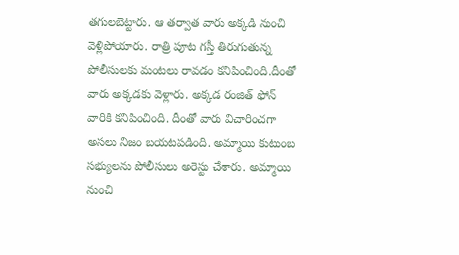తగులబెట్టారు. ఆ తర్వాత వారు అక్కడి నుంచి వెళ్లిపోయారు. రాత్రి పూట గస్తీ తిరుగుతున్న పోలీసులకు మంటలు రావడం కనిపించింది.దీంతో వారు అక్కడకు వెళ్లారు. అక్కడ రంజిత్ ఫోన్ వారికి కనిపించింది. దీంతో వారు విచారించగా అసలు నిజం బయటపడింది. అమ్మాయి కుటుంబ సభ్యులను పోలీసులు అరెస్టు చేశారు. అమ్మాయి నుంచి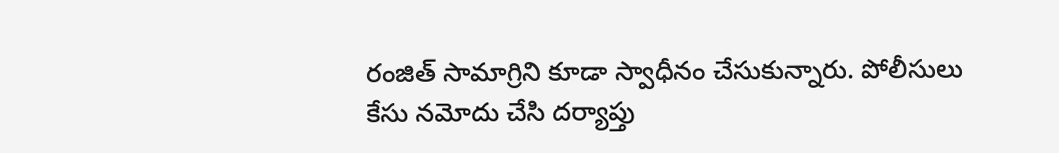రంజిత్ సామాగ్రిని కూడా స్వాధీనం చేసుకున్నారు. పోలీసులు కేసు నమోదు చేసి దర్యాప్తు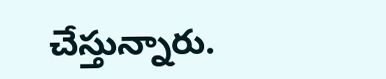చేస్తున్నారు.